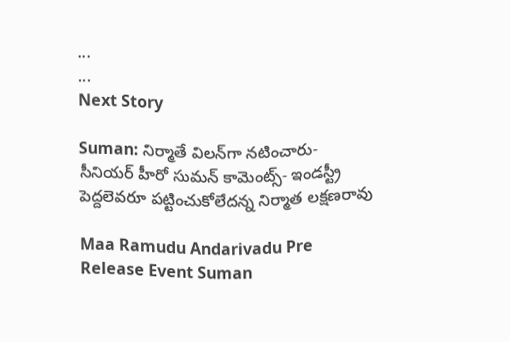...
...
Next Story

Suman: నిర్మాతే విలన్‌గా నటించారు- సీనియర్ హీరో సుమన్ కామెంట్స్- ఇండస్ట్రీ పెద్దలెవరూ పట్టించుకోలేదన్న నిర్మాత లక్షణరావు

Maa Ramudu Andarivadu Pre Release Event Suman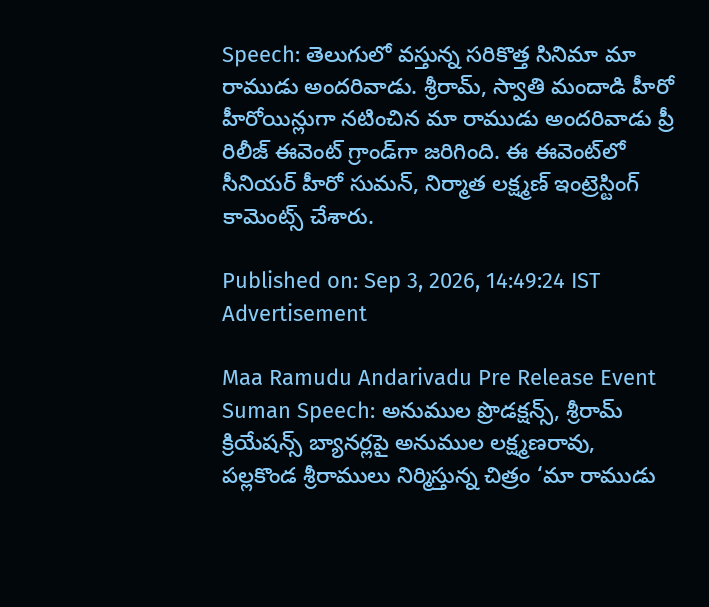Speech: తెలుగులో వస్తున్న సరికొత్త సినిమా మా రాముడు అందరివాడు. శ్రీరామ్, స్వాతి మందాడి హీరో హీరోయిన్లుగా నటించిన మా రాముడు అందరివాడు ప్రీ రిలీజ్ ఈవెంట్ గ్రాండ్‌గా జరిగింది. ఈ ఈవెంట్‌లో సీనియర్ హీరో సుమన్, నిర్మాత లక్ష్మణ్ ఇంట్రెస్టింగ్ కామెంట్స్ చేశారు.

Published on: Sep 3, 2026, 14:49:24 IST
Advertisement

Maa Ramudu Andarivadu Pre Release Event Suman Speech: అనుముల ప్రొడక్షన్స్, శ్రీరామ్ క్రియేషన్స్ బ్యానర్లపై అనుముల లక్ష్మణరావు, పల్లకొండ శ్రీరాములు నిర్మిస్తున్న చిత్రం ‘మా రాముడు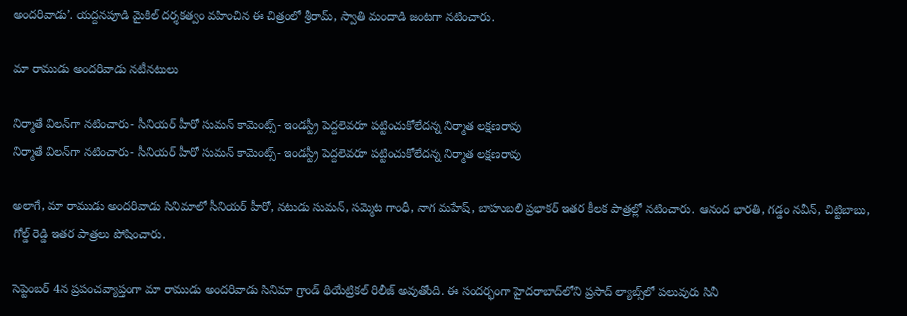అందరివాడు’. యద్దనపూడి మైకిల్ దర్శకత్వం వహించిన ఈ చిత్రంలో శ్రీరామ్, స్వాతి మందాడి జంటగా నటించారు.

మా రాముడు అందరివాడు నటీనటులు

నిర్మాతే విలన్‌గా నటించారు- సీనియర్ హీరో సుమన్ కామెంట్స్- ఇండస్ట్రీ పెద్దలెవరూ పట్టించుకోలేదన్న నిర్మాత లక్షణరావు
నిర్మాతే విలన్‌గా నటించారు- సీనియర్ హీరో సుమన్ కామెంట్స్- ఇండస్ట్రీ పెద్దలెవరూ పట్టించుకోలేదన్న నిర్మాత లక్షణరావు

అలాగే, మా రాముడు అందరివాడు సినిమాలో సీనియర్ హీరో, నటుడు సుమన్, సమ్మెట గాంధీ, నాగ మహేష్, బాహుబలి ప్రభాకర్ ఇతర కీలక పాత్రల్లో నటించారు. ఆనంద భారతి, గడ్డం నవీన్, చిట్టిబాబు, గోల్డ్ రెడ్డి ఇతర పాత్రలు పోషించారు.

సెప్టెంబర్ 4న ప్రపంచవ్యాప్తంగా మా రాముడు అందరివాడు సినిమా గ్రాండ్ థియేట్రికల్ రిలీజ్ అవుతోంది. ఈ సందర్భంగా హైదరాబాద్‌లోని ప్రసాద్ ల్యాబ్స్‌లో పలువురు సినీ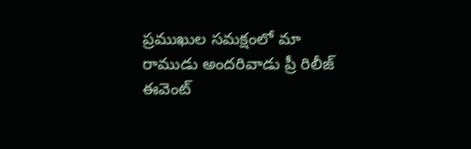ప్రముఖుల సమక్షంలో మా రాముడు అందరివాడు ప్రీ రిలీజ్ ఈవెంట్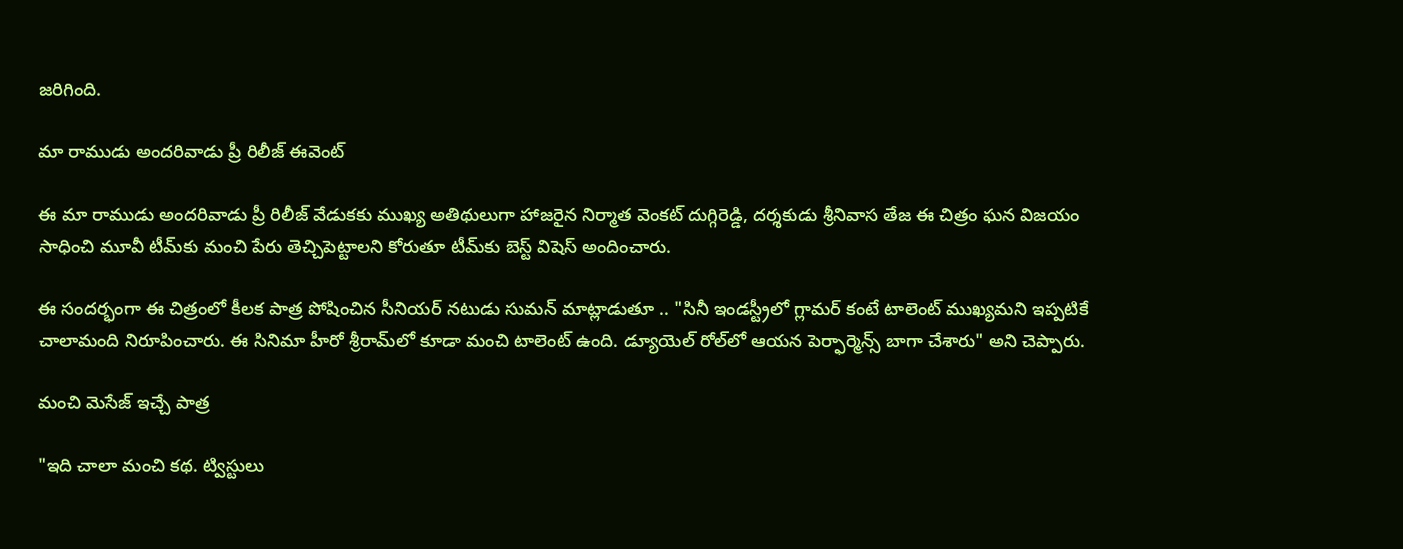జరిగింది.

మా రాముడు అందరివాడు ప్రీ రిలీజ్ ఈవెంట్

ఈ మా రాముడు అందరివాడు ప్రీ రిలీజ్ వేడుకకు ముఖ్య అతిథులుగా హాజరైన నిర్మాత వెంకట్ దుగ్గిరెడ్డి, దర్శకుడు శ్రీనివాస తేజ ఈ చిత్రం ఘన విజయం సాధించి మూవీ టీమ్‌కు మంచి పేరు తెచ్చిపెట్టాలని కోరుతూ టీమ్‌కు బెస్ట్ విషెస్ అందించారు.

ఈ సందర్భంగా ఈ చిత్రంలో కీలక పాత్ర పోషించిన సీనియర్ నటుడు సుమన్ మాట్లాడుతూ .. "సినీ ఇండస్ట్రీలో గ్లామర్ కంటే టాలెంట్ ముఖ్యమని ఇప్పటికే చాలామంది నిరూపించారు. ఈ సినిమా హీరో శ్రీరామ్‌లో కూడా మంచి టాలెంట్ ఉంది. డ్యూయెల్ రోల్‌లో ఆయన పెర్ఫార్మెన్స్ బాగా చేశారు" అని చెప్పారు.

మంచి మెసేజ్ ఇచ్చే పాత్ర

"ఇది చాలా మంచి కథ. ట్విస్టులు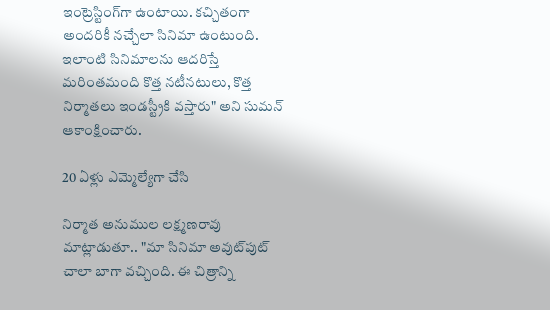ఇంట్రెస్టింగ్‌గా ఉంటాయి. కచ్చితంగా అందరికీ నచ్చేలా సినిమా ఉంటుంది. ఇలాంటి సినిమాలను ఆదరిస్తే మరింతమంది కొత్త నటీనటులు, కొత్త నిర్మాతలు ఇండస్ట్రీకి వస్తారు" అని సుమన్ ఆకాంక్షించారు.

20 ఏళ్లు ఎమ్మెల్యేగా చేసి

నిర్మాత అనుముల లక్ష్మణరావు మాట్లాడుతూ.. "మా సినిమా అవుట్‌పుట్ చాలా బాగా వచ్చింది. ఈ చిత్రాన్ని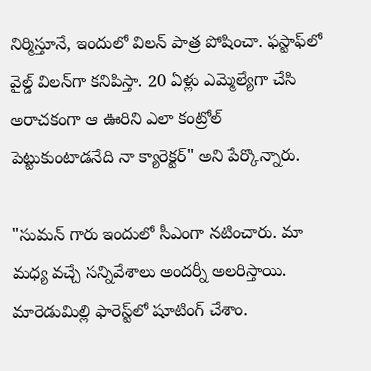నిర్మిస్తూనే, ఇందులో విలన్‌ పాత్ర పోషించా. ఫస్టాఫ్‌లో వైల్డ్ విలన్‌గా కనిపిస్తా. 20 ఏళ్లు ఎమ్మెల్యేగా చేసి అరాచకంగా ఆ ఊరిని ఎలా కంట్రోల్ పెట్టుకుంటాడనేది నా క్యారెక్టర్" అని పేర్కొన్నారు.

"సుమన్ గారు ఇందులో సీఎంగా నటించారు. మా మధ్య వచ్చే సన్నివేశాలు అందర్నీ అలరిస్తాయి. మారెడుమిల్లి ఫారెస్ట్‌లో షూటింగ్ చేశాం.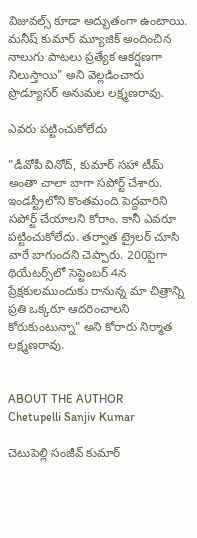విజువల్స్ కూడా అద్భుతంగా ఉంటాయి. మనీష్ కుమార్ మ్యూజిక్ అందించిన నాలుగు పాటలు ప్రత్యేక ఆకర్షణగా నిలుస్తాయి" అని వెల్లడించారు ప్రొడ్యూసర్ అనుమల లక్ష్మణరావు.

ఎవరు పట్టించుకోలేదు

"డీవోపీ వినోద్, కుమార్‌‌ సహా టీమ్ అంతా చాలా బాగా సపోర్ట్ చేశారు. ఇండస్ట్రీలోని కొంతమంది పెద్దవారిని సపోర్ట్ చేయాలని కోరాం. కానీ ఎవరూ పట్టించుకోలేదు. తర్వాత ట్రైలర్ చూసి వారే బాగుందని చెప్పారు. 200పైగా థియేటర్స్‌లో సెప్టెంబర్ 4న ప్రేక్షకులముందుకు రానున్న మా చిత్రాన్ని ప్రతి ఒక్కరూ ఆదరించాలని కోరుకుంటున్నా" అని కోరారు నిర్మాత లక్ష్మణరావు.


ABOUT THE AUTHOR
Chetupelli Sanjiv Kumar

చెటుపెల్లి సంజీవ్ కుమార్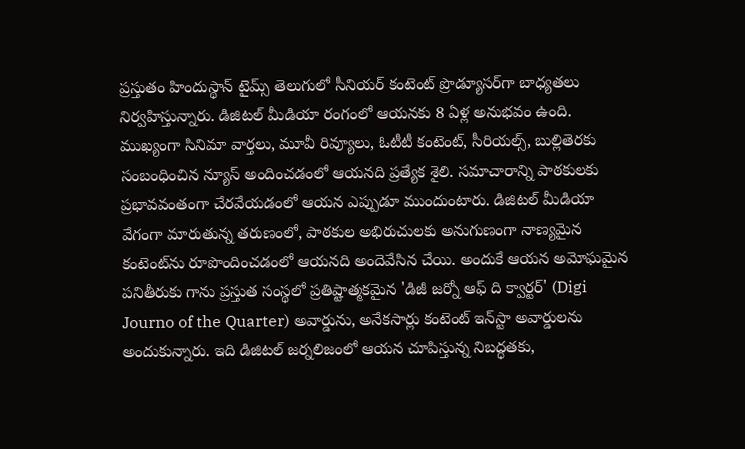ప్రస్తుతం హిందుస్థాన్ టైమ్స్ తెలుగులో సీనియర్ కంటెంట్ ప్రొడ్యూసర్‌గా బాధ్యతలు నిర్వహిస్తున్నారు. డిజిటల్ మీడియా రంగంలో ఆయనకు 8 ఏళ్ల అనుభవం ఉంది. ముఖ్యంగా సినిమా వార్తలు, మూవీ రివ్యూలు, ఓటీటీ కంటెంట్, సీరియల్స్, బుల్లితెరకు సంబంధించిన న్యూస్ అందించడంలో ఆయనది ప్రత్యేక శైలి. సమాచారాన్ని పాఠకులకు ప్రభావవంతంగా చేరవేయడంలో ఆయన ఎప్పుడూ ముందుంటారు. డిజిటల్ మీడియా వేగంగా మారుతున్న తరుణంలో, పాఠకుల అభిరుచులకు అనుగుణంగా నాణ్యమైన కంటెంట్‌ను రూపొందించడంలో ఆయనది అందెవేసిన చేయి. అందుకే ఆయన అమోఘమైన పనితీరుకు గాను ప్రస్తుత సంస్థలో ప్రతిష్టాత్మకమైన 'డిజీ జర్నో ఆఫ్ ది క్వార్టర్' (Digi Journo of the Quarter) అవార్డును, అనేకసార్లు కంటెంట్ ఇన్‌స్టా అవార్డులను అందుకున్నారు. ఇది డిజిటల్ జర్నలిజంలో ఆయన చూపిస్తున్న నిబద్ధతకు,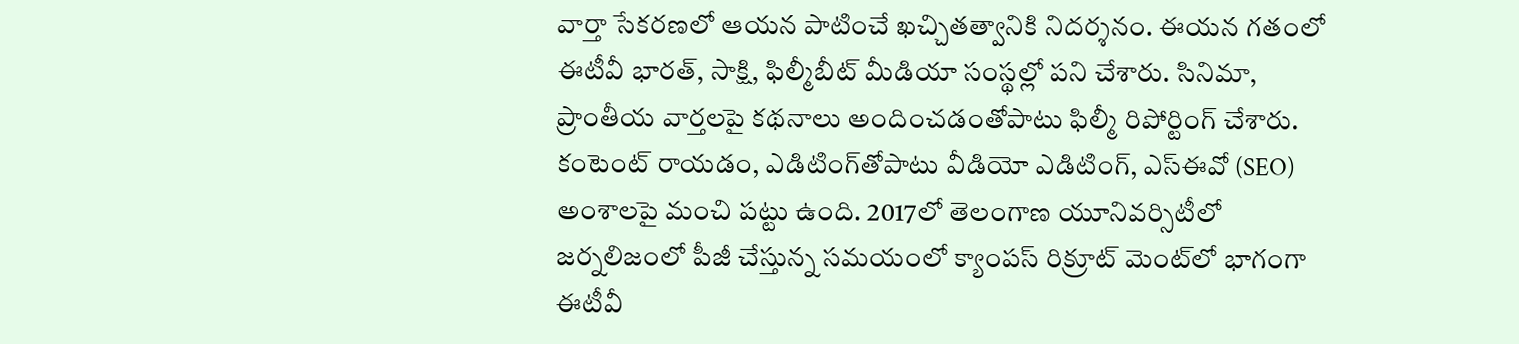వార్తా సేకరణలో ఆయన పాటించే ఖచ్చితత్వానికి నిదర్శనం. ఈయన గతంలో ఈటీవీ భారత్, సాక్షి, ఫిల్మీబీట్ మీడియా సంస్థల్లో పని చేశారు. సినిమా, ప్రాంతీయ వార్తలపై కథనాలు అందించడంతోపాటు ఫిల్మీ రిపోర్టింగ్ చేశారు. కంటెంట్ రాయడం, ఎడిటింగ్‌తోపాటు వీడియో ఎడిటింగ్, ఎస్‌ఈవో (SEO) అంశాలపై మంచి పట్టు ఉంది. 2017లో తెలంగాణ యూనివర్సిటీలో జర్నలిజంలో పీజీ చేస్తున్న సమయంలో క్యాంపస్ రిక్రూట్ మెంట్‌లో భాగంగా ఈటీవీ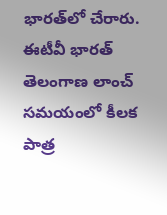భారత్‌లో చేరారు. ఈటీవీ భారత్ తెలంగాణ లాంచ్ సమయంలో కీలక పాత్ర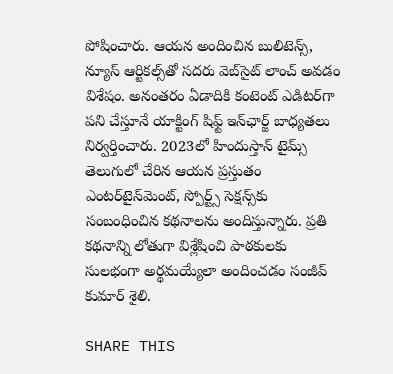పోషించారు. ఆయన అందించిన బులిటెన్స్, న్యూస్ ఆర్టికల్స్‌తో సదరు వెబ్‌సైట్ లాంచ్ అవడం విశేషం. అనంతరం ఏడాదికి కంటెంట్ ఎడిటర్‌గా పని చేస్తూనే యాక్టింగ్ షిఫ్ట్ ఇన్‌ఛార్జ్ బాధ్యతలు నిర్వర్తించారు. 2023లో హిందుస్తాన్ టైమ్స్ తెలుగులో చేరిన ఆయన ప్రస్తుతం ఎంటర్‌టైన్‌మెంట్, స్పోర్ట్స్ సెక్షన్స్‌కు సంబంధించిన కథనాలను అందిస్తున్నారు. ప్రతి కథనాన్ని లోతుగా విశ్లేషించి పాఠకులకు సులభంగా అర్థమయ్యేలా అందించడం సంజీవ్ కుమార్ శైలి.

SHARE THIS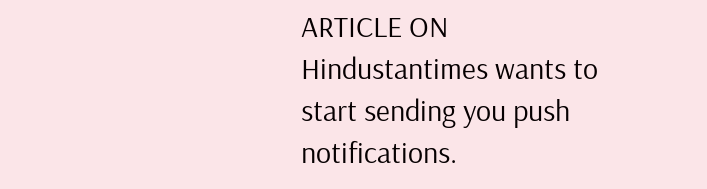ARTICLE ON
Hindustantimes wants to start sending you push notifications.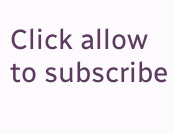Click allow to subscribe